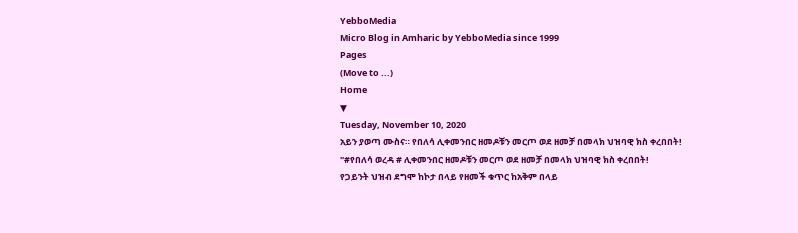YebboMedia
Micro Blog in Amharic by YebboMedia since 1999
Pages
(Move to ...)
Home
▼
Tuesday, November 10, 2020
አይን ያወጣ ሙስና። የበለሳ ሊቀመንበር ዘመዶቹን መርጦ ወደ ዘመቻ በመላክ ህዝባዊ ክስ ቀረበበት!
"#የበለሳ ወረዳ # ሊቀመንበር ዘመዶቹን መርጦ ወደ ዘመቻ በመላክ ህዝባዊ ክስ ቀረበበት!
የጋይንት ህዝብ ደግሞ ከኮታ በላይ የዘመች ቁጥር ከአቅም በላይ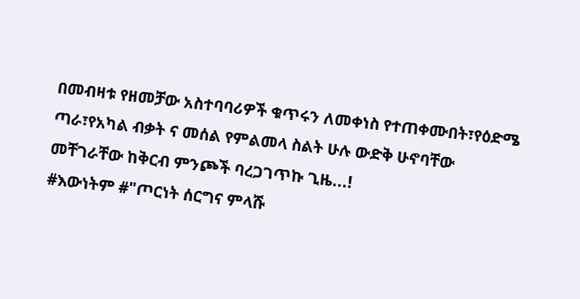በመብዛቱ የዘመቻው አስተባባሪዎች ቁጥሩን ለመቀነስ የተጠቀሙበት፣የዕድሜ ጣራ፣የአካል ብቃት ና መሰል የምልመላ ስልት ሁሉ ውድቅ ሁኖባቸው መቸገራቸው ከቅርብ ምንጮች ባረጋገጥኩ ጊዜ...!
#እውነትም #"ጦርነት ሰርግና ምላሹ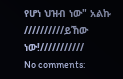የሆነ ህዝብ ነው" አልኩ
//////////ይኸው ነው!///////////
No comments: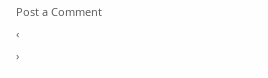Post a Comment
‹
›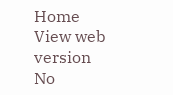Home
View web version
No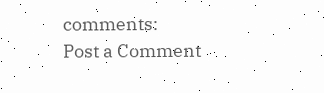comments:
Post a Comment